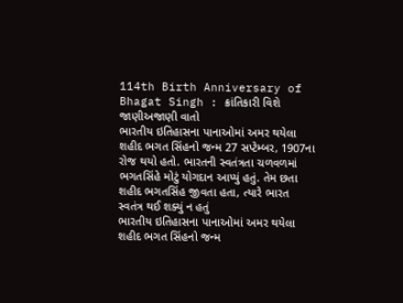114th Birth Anniversary of Bhagat Singh : ક્રાંતિકારી વિશે જાણીઅજાણી વાતો
ભારતીય ઇતિહાસના પાનાઓમાં અમર થયેલા શહીદ ભગત સિંહનો જન્મ 27 સપ્ટેમ્બર, 1907ના રોજ થયો હતો. ભારતની સ્વતંત્રતા ચળવળમાં ભગતસિંહે મોટું યોગદાન આપ્યું હતું. તેમ છતા શહીદ ભગતસિંહ જીવતા હતા, ત્યારે ભારત સ્વતંત્ર થઈ શક્યું ન હતું
ભારતીય ઇતિહાસના પાનાઓમાં અમર થયેલા શહીદ ભગત સિંહનો જન્મ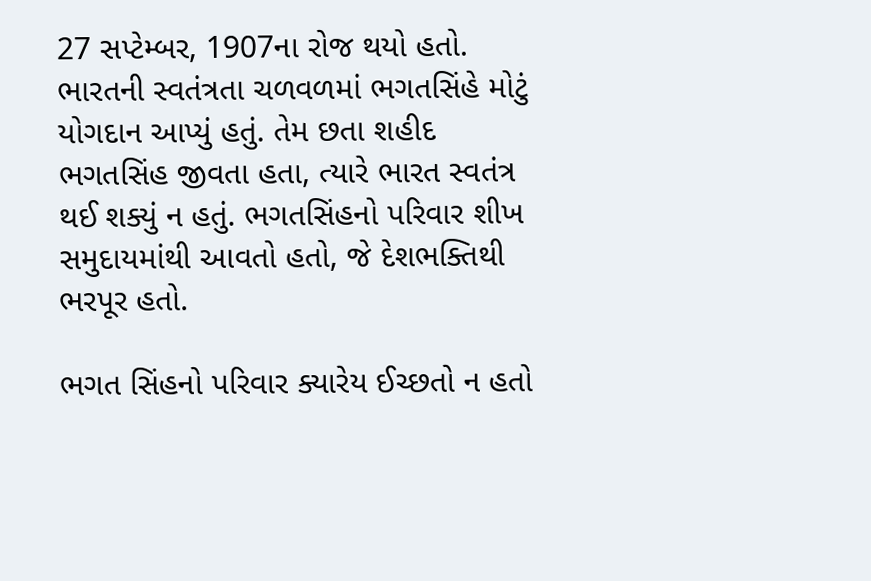27 સપ્ટેમ્બર, 1907ના રોજ થયો હતો. ભારતની સ્વતંત્રતા ચળવળમાં ભગતસિંહે મોટું યોગદાન આપ્યું હતું. તેમ છતા શહીદ ભગતસિંહ જીવતા હતા, ત્યારે ભારત સ્વતંત્ર થઈ શક્યું ન હતું. ભગતસિંહનો પરિવાર શીખ સમુદાયમાંથી આવતો હતો, જે દેશભક્તિથી ભરપૂર હતો.

ભગત સિંહનો પરિવાર ક્યારેય ઈચ્છતો ન હતો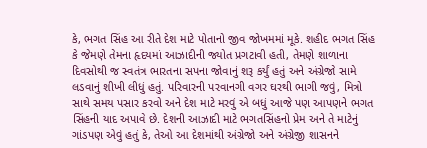કે, ભગત સિંહ આ રીતે દેશ માટે પોતાનો જીવ જોખમમાં મૂકે. શહીદ ભગત સિંહ કે જેમણે તેમના હૃદયમાં આઝાદીની જ્યોત પ્રગટાવી હતી, તેમણે શાળાના દિવસોથી જ સ્વતંત્ર ભારતના સપના જોવાનું શરૂ કર્યું હતું અને અંગ્રેજો સામે લડવાનું શીખી લીધું હતું. પરિવારની પરવાનગી વગર ઘરથી ભાગી જવું, મિત્રો સાથે સમય પસાર કરવો અને દેશ માટે મરવું એ બધું આજે પણ આપણને ભગત સિંહની યાદ અપાવે છે. દેશની આઝાદી માટે ભગતસિંહનો પ્રેમ અને તે માટેનું ગાંડપણ એવું હતું કે, તેઓ આ દેશમાંથી અંગ્રેજો અને અંગ્રેજી શાસનને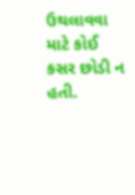ઉથલાવવા માટે કોઈ કસર છોડી ન હતી.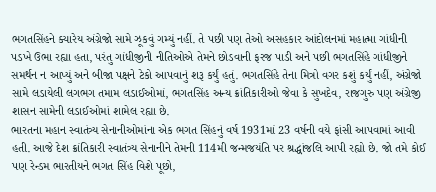ભગતસિંહને ક્યારેય અંગ્રેજો સામે ઝૂકવું ગમ્યું નહીં. તે પછી પણ તેઓ અસહકાર આંદોલનમાં મહાત્મા ગાંધીની પડખે ઉભા રહ્યા હતા, પરંતુ ગાંધીજીની નીતિઓએ તેમને છોડવાની ફરજ પાડી અને પછી ભગતસિંહે ગાંધીજીને સમર્થન ન આપ્યું અને બીજા પક્ષને ટેકો આપવાનું શરૂ કર્યું હતું. ભગતસિંહે તેના મિત્રો વગર કશું કર્યું નહીં, અંગ્રેજો સામે લડાયેલી લગભગ તમામ લડાઈઓમાં, ભગતસિંહ અન્ય ક્રાંતિકારીઓ જેવા કે સુખદેવ, રાજગુરુ પણ અંગ્રેજી શાસન સામેની લડાઈઓમાં શામેલ રહ્યા છે.
ભારતના મહાન સ્વાતંત્ર્ય સેનાનીઓમાંના એક ભગત સિંહનું વર્ષ 1931માં 23 વર્ષની વયે ફાંસી આપવામાં આવી હતી. આજે દેશ ક્રાંતિકારી સ્વાતંત્ર્ય સેનાનીને તેમની 114મી જન્મજયંતિ પર શ્રદ્ધાંજલિ આપી રહ્યો છે. જો તમે કોઈ પણ રેન્ડમ ભારતીયને ભગત સિંહ વિશે પૂછો,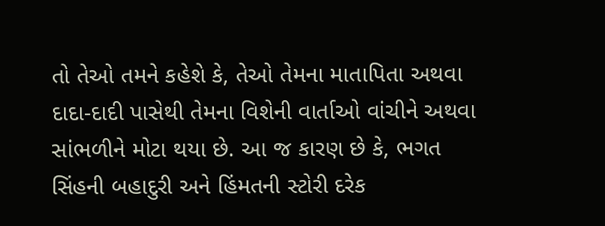તો તેઓ તમને કહેશે કે, તેઓ તેમના માતાપિતા અથવા દાદા-દાદી પાસેથી તેમના વિશેની વાર્તાઓ વાંચીને અથવા સાંભળીને મોટા થયા છે. આ જ કારણ છે કે, ભગત સિંહની બહાદુરી અને હિંમતની સ્ટોરી દરેક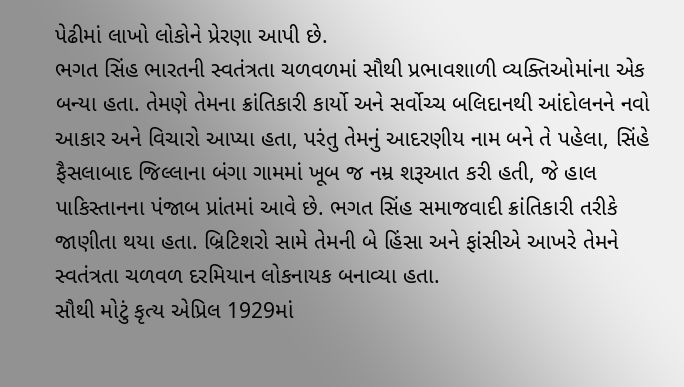પેઢીમાં લાખો લોકોને પ્રેરણા આપી છે.
ભગત સિંહ ભારતની સ્વતંત્રતા ચળવળમાં સૌથી પ્રભાવશાળી વ્યક્તિઓમાંના એક બન્યા હતા. તેમણે તેમના ક્રાંતિકારી કાર્યો અને સર્વોચ્ચ બલિદાનથી આંદોલનને નવો આકાર અને વિચારો આપ્યા હતા, પરંતુ તેમનું આદરણીય નામ બને તે પહેલા, સિંહે ફૈસલાબાદ જિલ્લાના બંગા ગામમાં ખૂબ જ નમ્ર શરૂઆત કરી હતી, જે હાલ પાકિસ્તાનના પંજાબ પ્રાંતમાં આવે છે. ભગત સિંહ સમાજવાદી ક્રાંતિકારી તરીકે જાણીતા થયા હતા. બ્રિટિશરો સામે તેમની બે હિંસા અને ફાંસીએ આખરે તેમને સ્વતંત્રતા ચળવળ દરમિયાન લોકનાયક બનાવ્યા હતા.
સૌથી મોટું કૃત્ય એપ્રિલ 1929માં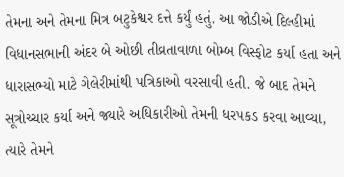તેમના અને તેમના મિત્ર બટુકેશ્વર દત્તે કર્યું હતું. આ જોડીએ દિલ્હીમાં વિધાનસભાની અંદર બે ઓછી તીવ્રતાવાળા બોમ્બ વિસ્ફોટ કર્યા હતા અને ધારાસભ્યો માટે ગેલેરીમાંથી પત્રિકાઓ વરસાવી હતી. જે બાદ તેમને સૂત્રોચ્ચાર કર્યા અને જ્યારે અધિકારીઓ તેમની ધરપકડ કરવા આવ્યા, ત્યારે તેમને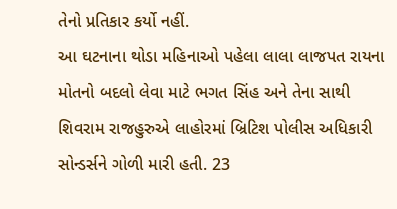તેનો પ્રતિકાર કર્યો નહીં.
આ ઘટનાના થોડા મહિનાઓ પહેલા લાલા લાજપત રાયના મોતનો બદલો લેવા માટે ભગત સિંહ અને તેના સાથી શિવરામ રાજહુરુએ લાહોરમાં બ્રિટિશ પોલીસ અધિકારી સોન્ડર્સને ગોળી મારી હતી. 23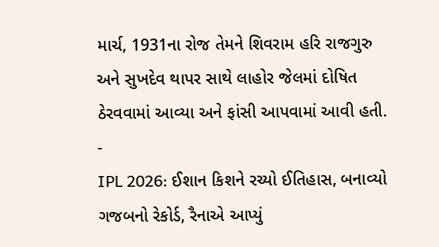માર્ચ, 1931ના રોજ તેમને શિવરામ હરિ રાજગુરુ અને સુખદેવ થાપર સાથે લાહોર જેલમાં દોષિત ઠેરવવામાં આવ્યા અને ફાંસી આપવામાં આવી હતી.
-
IPL 2026: ઈશાન કિશને રચ્યો ઈતિહાસ, બનાવ્યો ગજબનો રેકોર્ડ, રૈનાએ આપ્યું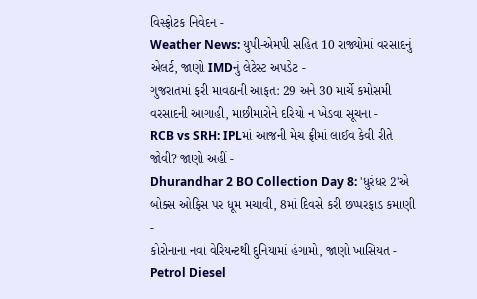વિસ્ફોટક નિવેદન -
Weather News: યુપી-એમપી સહિત 10 રાજ્યોમાં વરસાદનું એલર્ટ, જાણો IMDનું લેટેસ્ટ અપડેટ -
ગુજરાતમાં ફરી માવઠાની આફત: 29 અને 30 માર્ચે કમોસમી વરસાદની આગાહી, માછીમારોને દરિયો ન ખેડવા સૂચના -
RCB vs SRH: IPLમાં આજની મેચ ફ્રીમાં લાઈવ કેવી રીતે જોવી? જાણો અહીં -
Dhurandhar 2 BO Collection Day 8: 'ધુરંધર 2'એ બોક્સ ઓફિસ પર ધૂમ મચાવી, 8માં દિવસે કરી છપ્પરફાડ કમાણી -
કોરોનાના નવા વેરિયન્ટથી દુનિયામાં હંગામો, જાણો ખાસિયત -
Petrol Diesel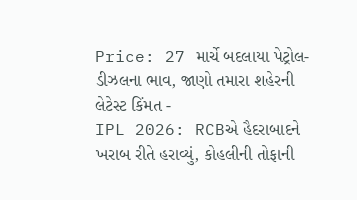Price: 27 માર્ચે બદલાયા પેટ્રોલ-ડીઝલના ભાવ, જાણો તમારા શહેરની લેટેસ્ટ કિંમત -
IPL 2026: RCBએ હૈદરાબાદને ખરાબ રીતે હરાવ્યું, કોહલીની તોફાની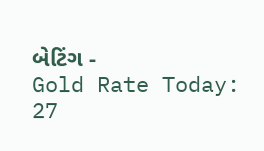બેટિંગ -
Gold Rate Today: 27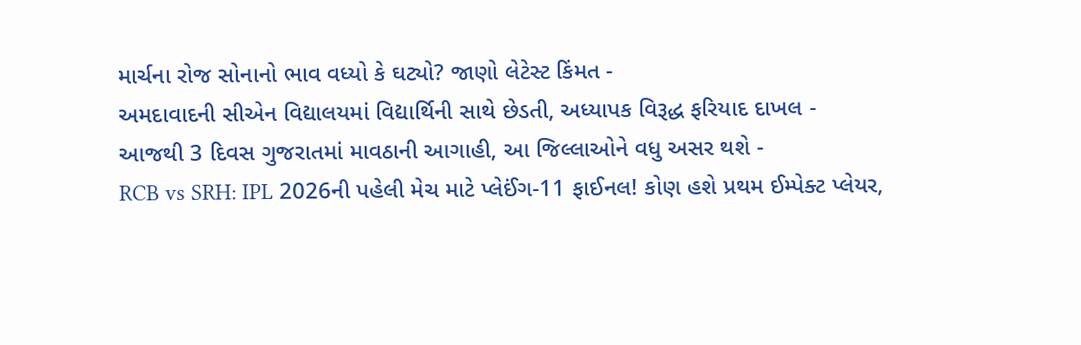માર્ચના રોજ સોનાનો ભાવ વધ્યો કે ઘટ્યો? જાણો લેટેસ્ટ કિંમત -
અમદાવાદની સીએન વિદ્યાલયમાં વિદ્યાર્થિની સાથે છેડતી, અધ્યાપક વિરૂદ્ધ ફરિયાદ દાખલ -
આજથી 3 દિવસ ગુજરાતમાં માવઠાની આગાહી, આ જિલ્લાઓને વધુ અસર થશે -
RCB vs SRH: IPL 2026ની પહેલી મેચ માટે પ્લેઈંગ-11 ફાઈનલ! કોણ હશે પ્રથમ ઈમ્પેક્ટ પ્લેયર,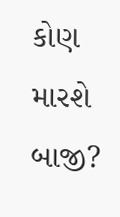કોણ મારશે બાજી?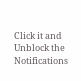Click it and Unblock the Notifications